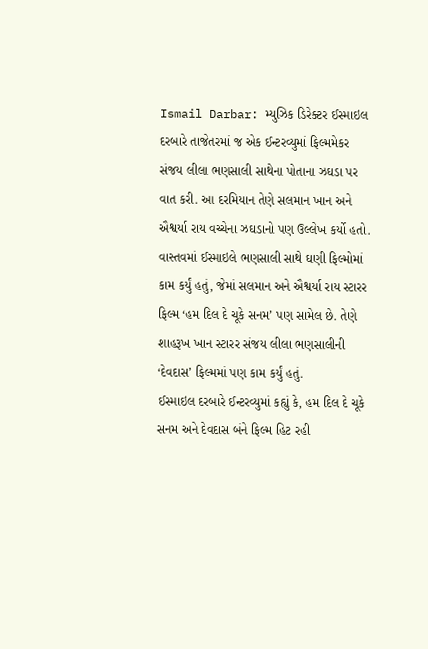Ismail Darbar: મ્યુઝિક ડિરેક્ટર ઈસ્માઇલ દરબારે તાજેતરમાં જ એક ઈન્ટરવ્યુમાં ફિલ્મમેકર સંજય લીલા ભણસાલી સાથેના પોતાના ઝઘડા પર વાત કરી. આ દરમિયાન તેણે સલમાન ખાન અને ઐશ્વર્યા રાય વચ્ચેના ઝઘડાનો પણ ઉલ્લેખ કર્યો હતો. વાસ્તવમાં ઈસ્માઇલે ભણસાલી સાથે ઘણી ફિલ્મોમાં કામ કર્યું હતું, જેમાં સલમાન અને ઐશ્વર્યા રાય સ્ટારર ફિલ્મ ‘હમ દિલ દે ચૂકે સનમ’ પણ સામેલ છે. તેણે શાહરૂખ ખાન સ્ટારર સંજય લીલા ભણસાલીની ‘દેવદાસ’ ફિલ્મમાં પણ કામ કર્યું હતું.
ઈસ્માઇલ દરબારે ઈન્ટરવ્યુમાં કહ્યું કે, હમ દિલ દે ચૂકે સનમ અને દેવદાસ બંને ફિલ્મ હિટ રહી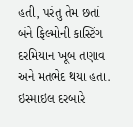હતી, પરંતુ તેમ છતાં બંને ફિલ્મોની કાસ્ટિંગ દરમિયાન ખૂબ તણાવ અને મતભેદ થયા હતા. ઇસ્માઇલ દરબારે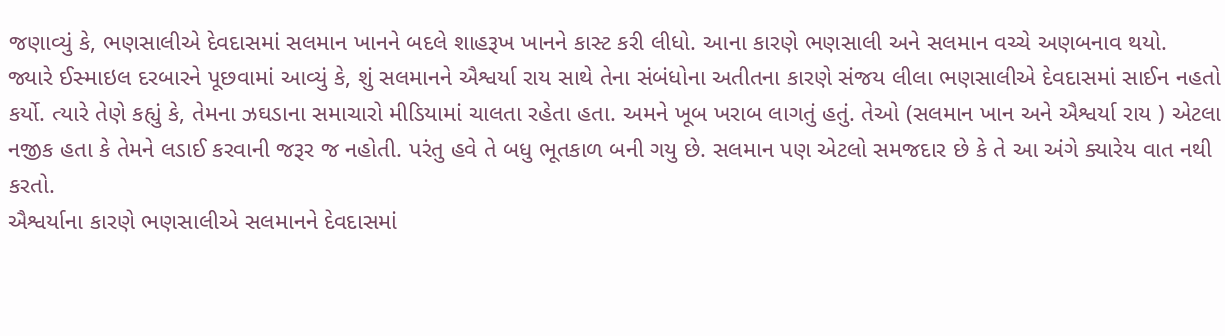જણાવ્યું કે, ભણસાલીએ દેવદાસમાં સલમાન ખાનને બદલે શાહરૂખ ખાનને કાસ્ટ કરી લીધો. આના કારણે ભણસાલી અને સલમાન વચ્ચે અણબનાવ થયો.
જ્યારે ઈસ્માઇલ દરબારને પૂછવામાં આવ્યું કે, શું સલમાનને ઐશ્વર્યા રાય સાથે તેના સંબંધોના અતીતના કારણે સંજય લીલા ભણસાલીએ દેવદાસમાં સાઈન નહતો કર્યો. ત્યારે તેણે કહ્યું કે, તેમના ઝઘડાના સમાચારો મીડિયામાં ચાલતા રહેતા હતા. અમને ખૂબ ખરાબ લાગતું હતું. તેઓ (સલમાન ખાન અને ઐશ્વર્યા રાય ) એટલા નજીક હતા કે તેમને લડાઈ કરવાની જરૂર જ નહોતી. પરંતુ હવે તે બધુ ભૂતકાળ બની ગયુ છે. સલમાન પણ એટલો સમજદાર છે કે તે આ અંગે ક્યારેય વાત નથી કરતો.
ઐશ્વર્યાના કારણે ભણસાલીએ સલમાનને દેવદાસમાં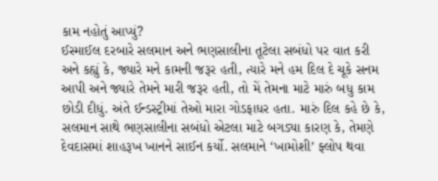કામ નહોતું આપ્યું?
ઈસ્માઈલ દરબારે સલમાન અને ભણસાલીના તૂટેલા સબંધો પર વાત કરી અને કહ્યું કે, જ્યારે મને કામની જરૂર હતી, ત્યારે મને હમ દિલ દે ચૂકે સનમ આપી અને જ્યારે તેમને મારી જરૂર હતી, તો મેં તેમના માટે મારું બધુ કામ છોડી દીધું. અંતે ઈન્ડસ્ટ્રીમાં તેઓ મારા ગોડફાધર હતા. મારું દિલ કહે છે કે, સલમાન સાથે ભણસાલીના સબંધો એટલા માટે બગડ્યા કારણ કે, તેમણે દેવદાસમાં શાહરૂખ ખાનને સાઈન કર્યો. સલમાને ‘ખામોશી’ ફ્લોપ થવા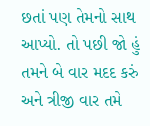છતાં પણ તેમનો સાથ આપ્યો. તો પછી જો હું તમને બે વાર મદદ કરું અને ત્રીજી વાર તમે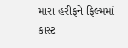મારા હરીફને ફિલ્મમાં કાસ્ટ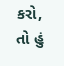કરો, તો હું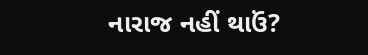નારાજ નહીં થાઉં?